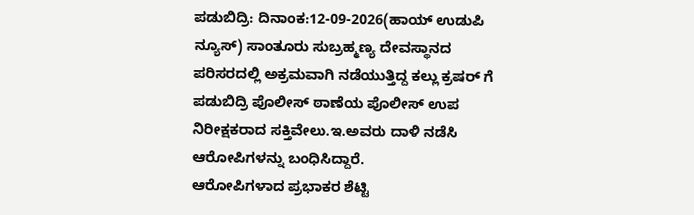ಪಡುಬಿದ್ರಿ: ದಿನಾಂಕ:12-09-2026(ಹಾಯ್ ಉಡುಪಿ ನ್ಯೂಸ್) ಸಾಂತೂರು ಸುಬ್ರಹ್ಮಣ್ಯ ದೇವಸ್ಥಾನದ ಪರಿಸರದಲ್ಲಿ ಅಕ್ರಮವಾಗಿ ನಡೆಯುತ್ತಿದ್ದ ಕಲ್ಲು ಕ್ರಷರ್ ಗೆ ಪಡುಬಿದ್ರಿ ಪೊಲೀಸ್ ಠಾಣೆಯ ಪೊಲೀಸ್ ಉಪ ನಿರೀಕ್ಷಕರಾದ ಸಕ್ತಿವೇಲು.ಇ.ಅವರು ದಾಳಿ ನಡೆಸಿ ಆರೋಪಿಗಳನ್ನು ಬಂಧಿಸಿದ್ದಾರೆ.
ಆರೋಪಿಗಳಾದ ಪ್ರಭಾಕರ ಶೆಟ್ಟಿ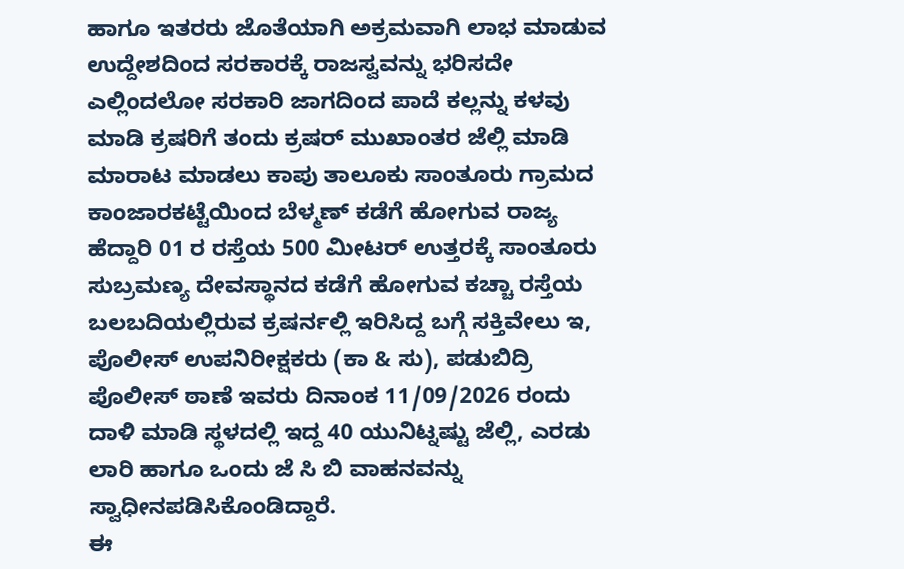ಹಾಗೂ ಇತರರು ಜೊತೆಯಾಗಿ ಅಕ್ರಮವಾಗಿ ಲಾಭ ಮಾಡುವ ಉದ್ದೇಶದಿಂದ ಸರಕಾರಕ್ಕೆ ರಾಜಸ್ವವನ್ನು ಭರಿಸದೇ ಎಲ್ಲಿಂದಲೋ ಸರಕಾರಿ ಜಾಗದಿಂದ ಪಾದೆ ಕಲ್ಲನ್ನು ಕಳವು ಮಾಡಿ ಕ್ರಷರಿಗೆ ತಂದು ಕ್ರಷರ್ ಮುಖಾಂತರ ಜೆಲ್ಲಿ ಮಾಡಿ ಮಾರಾಟ ಮಾಡಲು ಕಾಪು ತಾಲೂಕು ಸಾಂತೂರು ಗ್ರಾಮದ ಕಾಂಜಾರಕಟ್ಟೆಯಿಂದ ಬೆಳ್ಮಣ್ ಕಡೆಗೆ ಹೋಗುವ ರಾಜ್ಯ ಹೆದ್ದಾರಿ 01 ರ ರಸ್ತೆಯ 500 ಮೀಟರ್ ಉತ್ತರಕ್ಕೆ ಸಾಂತೂರು ಸುಬ್ರಮಣ್ಯ ದೇವಸ್ಥಾನದ ಕಡೆಗೆ ಹೋಗುವ ಕಚ್ಚಾ ರಸ್ತೆಯ ಬಲಬದಿಯಲ್ಲಿರುವ ಕ್ರಷರ್ನಲ್ಲಿ ಇರಿಸಿದ್ದ ಬಗ್ಗೆ ಸಕ್ತಿವೇಲು ಇ, ಪೊಲೀಸ್ ಉಪನಿರೀಕ್ಷಕರು (ಕಾ & ಸು), ಪಡುಬಿದ್ರಿ ಪೊಲೀಸ್ ಠಾಣೆ ಇವರು ದಿನಾಂಕ 11/09/2026 ರಂದು ದಾಳಿ ಮಾಡಿ ಸ್ಥಳದಲ್ಲಿ ಇದ್ದ 40 ಯುನಿಟ್ನಷ್ಟು ಜೆಲ್ಲಿ, ಎರಡು ಲಾರಿ ಹಾಗೂ ಒಂದು ಜೆ ಸಿ ಬಿ ವಾಹನವನ್ನು ಸ್ವಾಧೀನಪಡಿಸಿಕೊಂಡಿದ್ದಾರೆ.
ಈ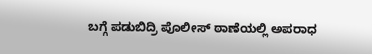ಬಗ್ಗೆ ಪಡುಬಿದ್ರಿ ಪೊಲೀಸ್ ಠಾಣೆಯಲ್ಲಿ ಅಪರಾಧ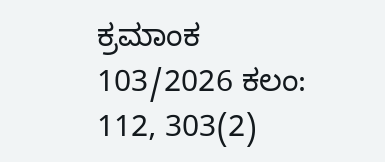ಕ್ರಮಾಂಕ 103/2026 ಕಲಂ: 112, 303(2)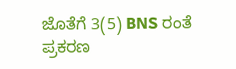ಜೊತೆಗೆ 3(5) BNS ರಂತೆ ಪ್ರಕರಣ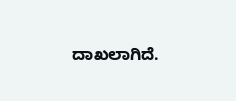ದಾಖಲಾಗಿದೆ.